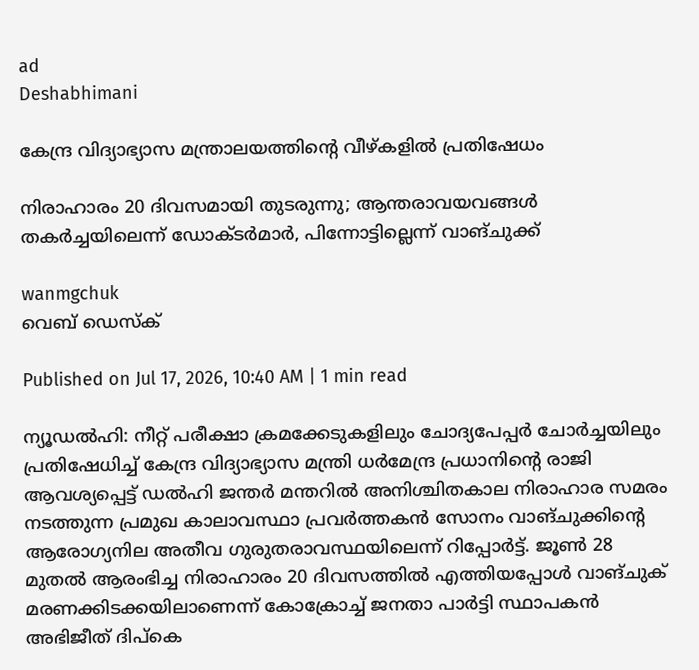ad
Deshabhimani

കേന്ദ്ര വിദ്യാഭ്യാസ മന്ത്രാലയത്തിന്റെ വീഴ്കളിൽ പ്രതിഷേധം

നിരാഹാരം 20 ദിവസമായി തുടരുന്നു; ആന്തരാവയവങ്ങൾ തകര്‍ച്ചയിലെന്ന് ഡോക്ടര്‍മാര്‍, പിന്നോട്ടില്ലെന്ന് വാങ്ചുക്ക്

wanmgchuk
വെബ് ഡെസ്ക്

Published on Jul 17, 2026, 10:40 AM | 1 min read

ന്യൂഡൽഹി: നീറ്റ് പരീക്ഷാ ക്രമക്കേടുകളിലും ചോദ്യപേപ്പർ ചോർച്ചയിലും പ്രതിഷേധിച്ച് കേന്ദ്ര വിദ്യാഭ്യാസ മന്ത്രി ധർമേന്ദ്ര പ്രധാനിന്റെ രാജി ആവശ്യപ്പെട്ട് ഡൽഹി ജന്തർ മന്തറിൽ അനിശ്ചിതകാല നിരാഹാര സമരം നടത്തുന്ന പ്രമുഖ കാലാവസ്ഥാ പ്രവർത്തകൻ സോനം വാങ്ചുക്കിന്റെ ആരോഗ്യനില അതീവ ഗുരുതരാവസ്ഥയിലെന്ന് റിപ്പോർട്ട്. ജൂൺ 28 മുതൽ ആരംഭിച്ച നിരാഹാരം 20 ദിവസത്തിൽ എത്തിയപ്പോൾ വാങ്ചുക് മരണക്കിടക്കയിലാണെന്ന് കോക്രോച്ച് ജനതാ പാർട്ടി സ്ഥാപകൻ അഭിജീത് ദിപ്കെ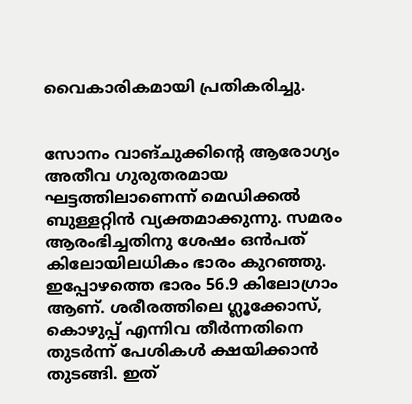വൈകാരികമായി പ്രതികരിച്ചു.


സോനം വാങ്ചുക്കിന്റെ ആരോഗ്യം അതീവ ഗുരുതരമായ ഘട്ടത്തിലാണെന്ന് മെഡിക്കൽ ബുള്ളറ്റിൻ വ്യക്തമാക്കുന്നു. സമരം ആരംഭിച്ചതിനു ശേഷം ഒൻപത് കിലോയിലധികം ഭാരം കുറഞ്ഞു. ഇപ്പോഴത്തെ ഭാരം 56.9 കിലോഗ്രാം ആണ്. ശരീരത്തിലെ ഗ്ലൂക്കോസ്, കൊഴുപ്പ് എന്നിവ തീർന്നതിനെ തുടർന്ന് പേശികൾ ക്ഷയിക്കാൻ തുടങ്ങി. ഇത്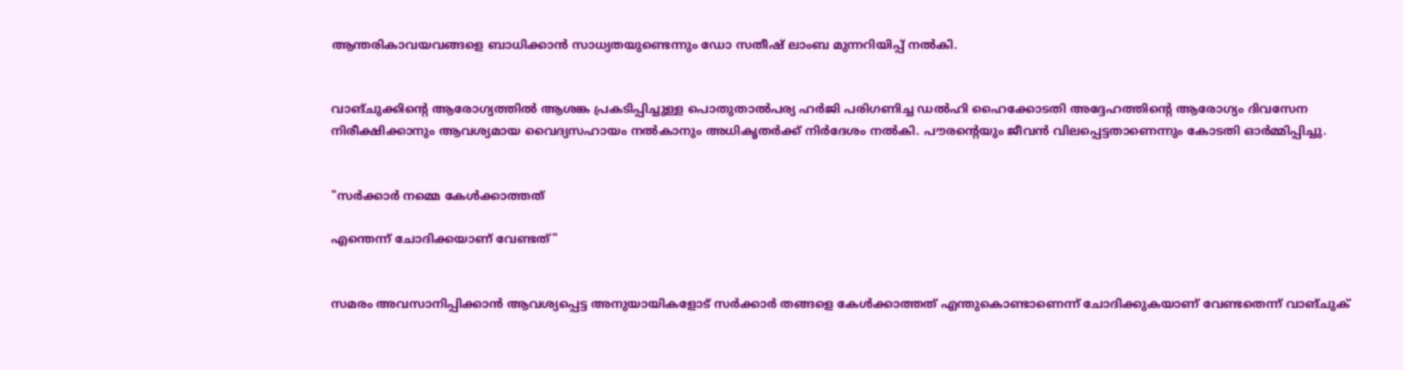ആന്തരികാവയവങ്ങളെ ബാധിക്കാൻ സാധ്യതയുണ്ടെന്നും ഡോ സതീഷ് ലാംബ മുന്നറിയിപ്പ് നൽകി.


വാങ്ചുക്കിന്റെ ആരോഗ്യത്തിൽ ആശങ്ക പ്രകടിപ്പിച്ചുള്ള പൊതുതാൽപര്യ ഹർജി പരിഗണിച്ച ഡൽഹി ഹൈക്കോടതി അദ്ദേഹത്തിന്റെ ആരോഗ്യം ദിവസേന നിരീക്ഷിക്കാനും ആവശ്യമായ വൈദ്യസഹായം നൽകാനും അധികൃതർക്ക് നിർദേശം നൽകി. പൗരന്റെയും ജീവൻ വിലപ്പെട്ടതാണെന്നും കോടതി ഓർമ്മിപ്പിച്ചു.


"സര്‍ക്കാര്‍ നമ്മെ കേൾക്കാത്തത്

എന്തെന്ന് ചോദിക്കയാണ് വേണ്ടത്"


സമരം അവസാനിപ്പിക്കാൻ ആവശ്യപ്പെട്ട അനുയായികളോട് സർക്കാർ തങ്ങളെ കേൾക്കാത്തത് എന്തുകൊണ്ടാണെന്ന് ചോദിക്കുകയാണ് വേണ്ടതെന്ന് വാങ്ചുക്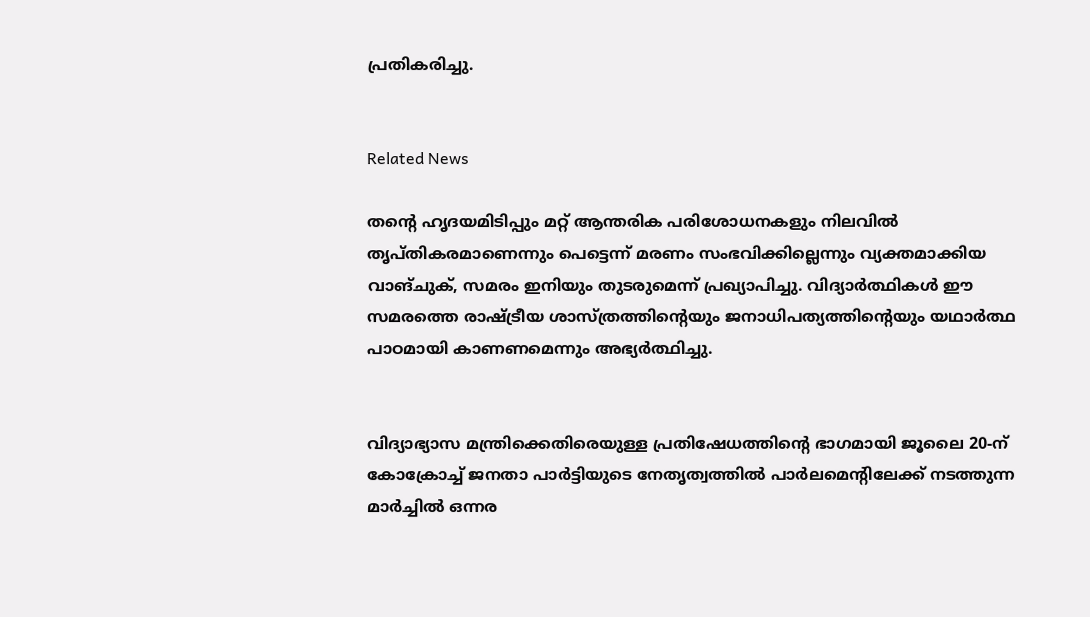പ്രതികരിച്ചു.


Related News

തന്റെ ഹൃദയമിടിപ്പും മറ്റ് ആന്തരിക പരിശോധനകളും നിലവിൽ തൃപ്തികരമാണെന്നും പെട്ടെന്ന് മരണം സംഭവിക്കില്ലെന്നും വ്യക്തമാക്കിയ വാങ്ചുക്, സമരം ഇനിയും തുടരുമെന്ന് പ്രഖ്യാപിച്ചു. വിദ്യാർത്ഥികൾ ഈ സമരത്തെ രാഷ്ട്രീയ ശാസ്ത്രത്തിന്റെയും ജനാധിപത്യത്തിന്റെയും യഥാർത്ഥ പാഠമായി കാണണമെന്നും അഭ്യർത്ഥിച്ചു.


വിദ്യാഭ്യാസ മന്ത്രിക്കെതിരെയുള്ള പ്രതിഷേധത്തിന്റെ ഭാഗമായി ജൂലൈ 20-ന് കോക്രോച്ച് ജനതാ പാർട്ടിയുടെ നേതൃത്വത്തിൽ പാർലമെന്റിലേക്ക് നടത്തുന്ന മാർച്ചിൽ ഒന്നര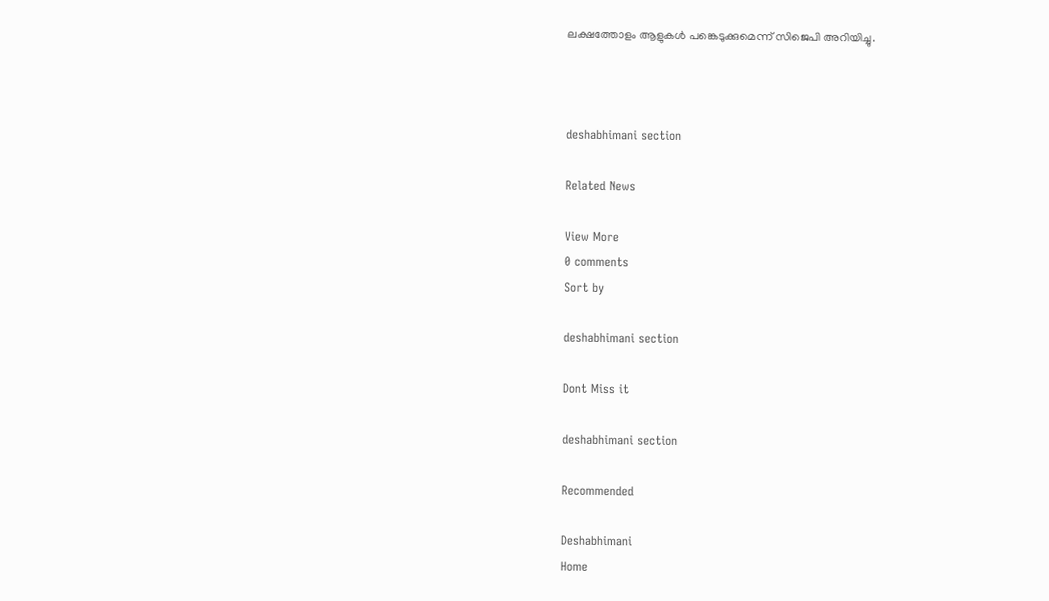ലക്ഷത്തോളം ആളുകൾ പങ്കെടുക്കുമെന്ന് സിജെപി അറിയിച്ചു.



deshabhimani section

Related News

View More
0 comments
Sort by

deshabhimani section

Dont Miss it

deshabhimani section

Recommended

Deshabhimani
Home